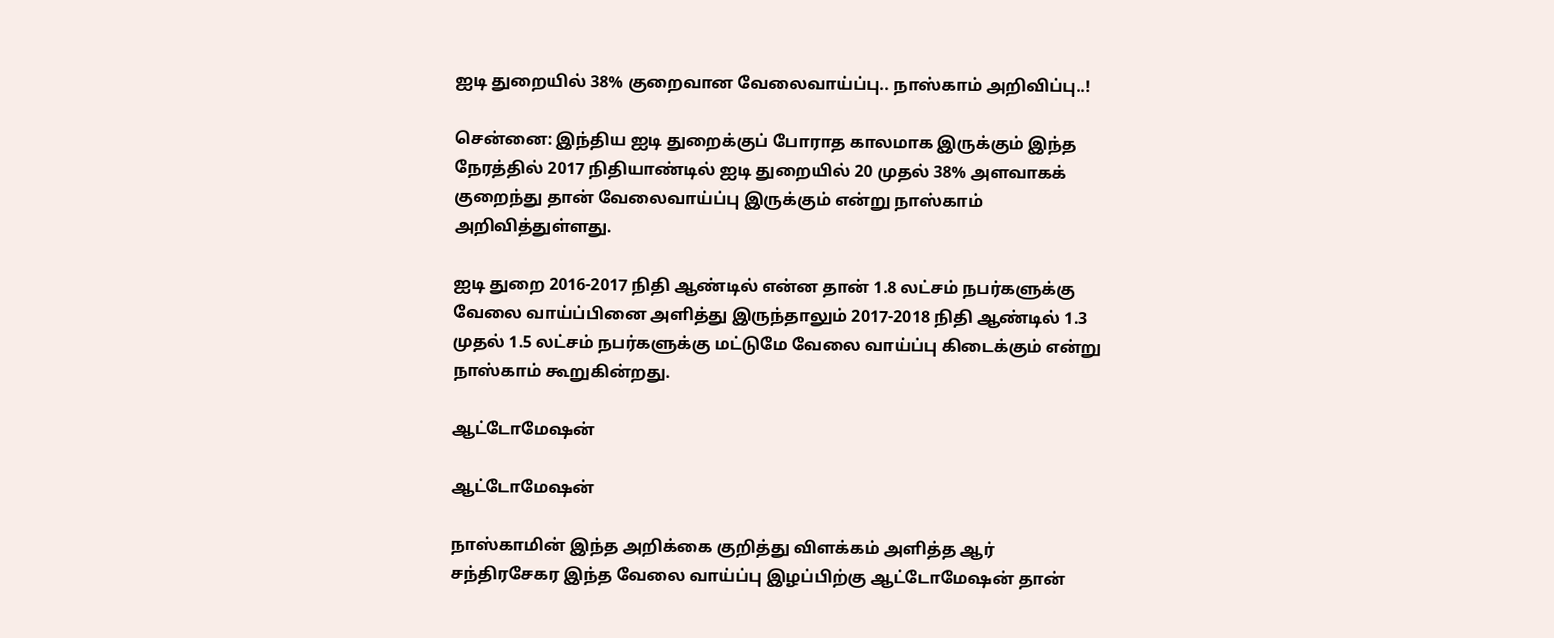ஐடி துறையில் 38% குறைவான வேலைவாய்ப்பு.. நாஸ்காம் அறிவிப்பு..!

சென்னை: இந்திய ஐடி துறைக்குப் போராத காலமாக இருக்கும் இந்த நேரத்தில் 2017 நிதியாண்டில் ஐடி துறையில் 20 முதல் 38% அளவாகக் குறைந்து தான் வேலைவாய்ப்பு இருக்கும் என்று நாஸ்காம் அறிவித்துள்ளது.

ஐடி துறை 2016-2017 நிதி ஆண்டில் என்ன தான் 1.8 லட்சம் நபர்களுக்கு வேலை வாய்ப்பினை அளித்து இருந்தாலும் 2017-2018 நிதி ஆண்டில் 1.3 முதல் 1.5 லட்சம் நபர்களுக்கு மட்டுமே வேலை வாய்ப்பு கிடைக்கும் என்று நாஸ்காம் கூறுகின்றது.

ஆட்டோமேஷன்

ஆட்டோமேஷன்

நாஸ்காமின் இந்த அறிக்கை குறித்து விளக்கம் அளித்த ஆர் சந்திரசேகர இந்த வேலை வாய்ப்பு இழப்பிற்கு ஆட்டோமேஷன் தான்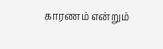காரணம் என்றும்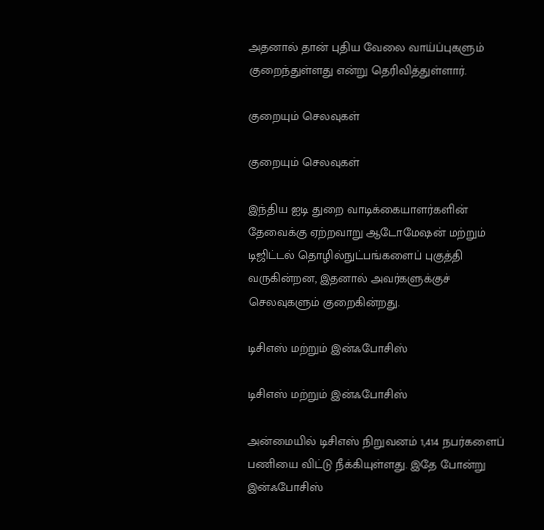அதனால் தான் புதிய வேலை வாய்ப்புகளும் குறைந்துள்ளது என்று தெரிவித்துள்ளார்.

குறையும் செலவுகள்

குறையும் செலவுகள்

இந்திய ஐடி துறை வாடிக்கையாளர்களின் தேவைக்கு ஏற்றவாறு ஆடோமேஷன் மற்றும் டிஜிட்டல் தொழில்நுட்பங்களைப் புகுத்தி வருகின்றன, இதனால் அவர்களுக்குச் செலவுகளும் குறைகின்றது.

டிசிஎஸ் மற்றும் இன்ஃபோசிஸ்

டிசிஎஸ் மற்றும் இன்ஃபோசிஸ்

அன்மையில் டிசிஎஸ் நிறுவனம் 1,414 நபர்களைப் பணியை விட்டு நீக்கியுள்ளது. இதே போன்று இன்ஃபோசிஸ்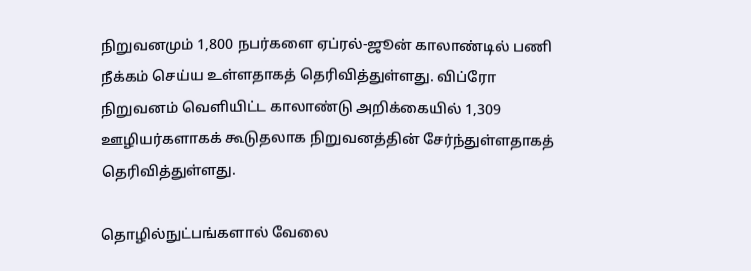நிறுவனமும் 1,800 நபர்களை ஏப்ரல்-ஜூன் காலாண்டில் பணி நீக்கம் செய்ய உள்ளதாகத் தெரிவித்துள்ளது. விப்ரோ நிறுவனம் வெளியிட்ட காலாண்டு அறிக்கையில் 1,309 ஊழியர்களாகக் கூடுதலாக நிறுவனத்தின் சேர்ந்துள்ளதாகத் தெரிவித்துள்ளது.

தொழில்நுட்பங்களால் வேலை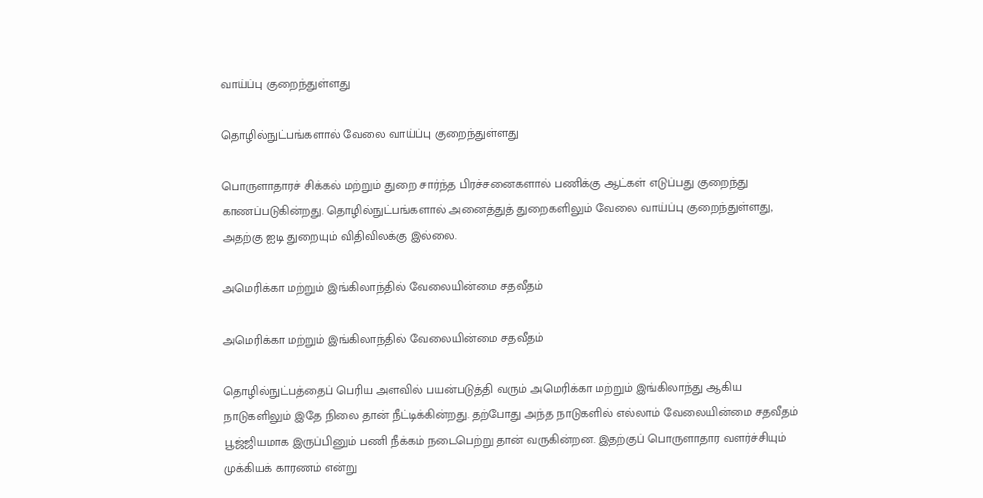வாய்ப்பு குறைந்துள்ளது

தொழில்நுட்பங்களால் வேலை வாய்ப்பு குறைந்துள்ளது

பொருளாதாரச் சிக்கல் மற்றும் துறை சார்ந்த பிரச்சனைகளால் பணிக்கு ஆட்கள் எடுப்பது குறைந்து காணப்படுகின்றது. தொழில்நுட்பங்களால் அனைத்துத் துறைகளிலும் வேலை வாய்ப்பு குறைந்துள்ளது, அதற்கு ஐடி துறையும் விதிவிலக்கு இல்லை.

அமெரிக்கா மற்றும் இங்கிலாந்தில் வேலையின்மை சதவீதம்

அமெரிக்கா மற்றும் இங்கிலாந்தில் வேலையின்மை சதவீதம்

தொழில்நுட்பத்தைப் பெரிய அளவில் பயன்படுத்தி வரும் அமெரிக்கா மற்றும் இங்கிலாந்து ஆகிய நாடுகளிலும் இதே நிலை தான் நீட்டிக்கின்றது. தற்போது அந்த நாடுகளில் எல்லாம் வேலையின்மை சதவீதம் பூஜ்ஜியமாக இருப்பினும் பணி நீக்கம் நடைபெற்று தான் வருகின்றன. இதற்குப் பொருளாதார வளர்ச்சியும் முக்கியக் காரணம் என்று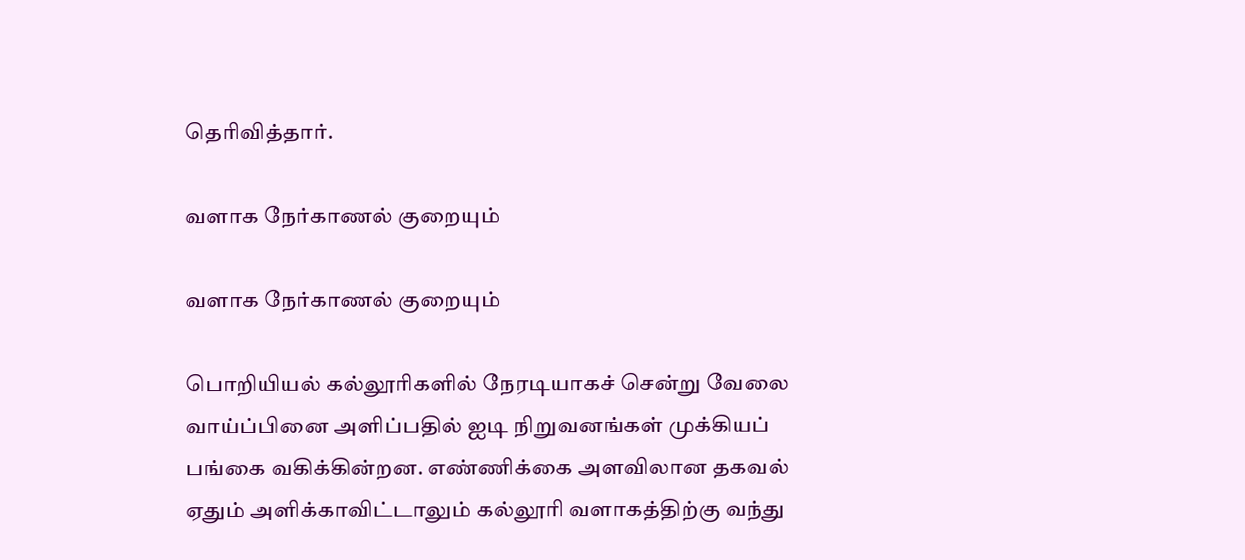தெரிவித்தார்.

வளாக நேர்காணல் குறையும்

வளாக நேர்காணல் குறையும்

பொறியியல் கல்லூரிகளில் நேரடியாகச் சென்று வேலை வாய்ப்பினை அளிப்பதில் ஐடி நிறுவனங்கள் முக்கியப் பங்கை வகிக்கின்றன. எண்ணிக்கை அளவிலான தகவல் ஏதும் அளிக்காவிட்டாலும் கல்லூரி வளாகத்திற்கு வந்து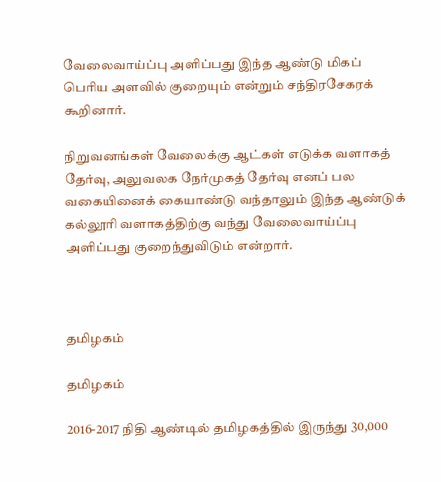வேலைவாய்ப்பு அளிப்பது இந்த ஆண்டு மிகப் பெரிய அளவில் குறையும் என்றும் சந்திரசேகரக் கூறினார்.

நிறுவனங்கள் வேலைக்கு ஆட்கள் எடுக்க வளாகத் தேர்வு, அலுவலக நேர்முகத் தேர்வு எனப் பல வகையினைக் கையாண்டு வந்தாலும் இந்த ஆண்டுக் கல்லூரி வளாகத்திற்கு வந்து வேலைவாய்ப்பு அளிப்பது குறைந்துவிடும் என்றார்.



தமிழகம்

தமிழகம்

2016-2017 நிதி ஆண்டில் தமிழகத்தில் இருந்து 30,000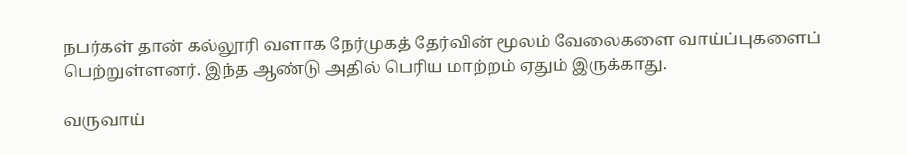நபர்கள் தான் கல்லூரி வளாக நேர்முகத் தேர்வின் மூலம் வேலைகளை வாய்ப்புகளைப் பெற்றுள்ளனர். இந்த ஆண்டு அதில் பெரிய மாற்றம் ஏதும் இருக்காது.

வருவாய்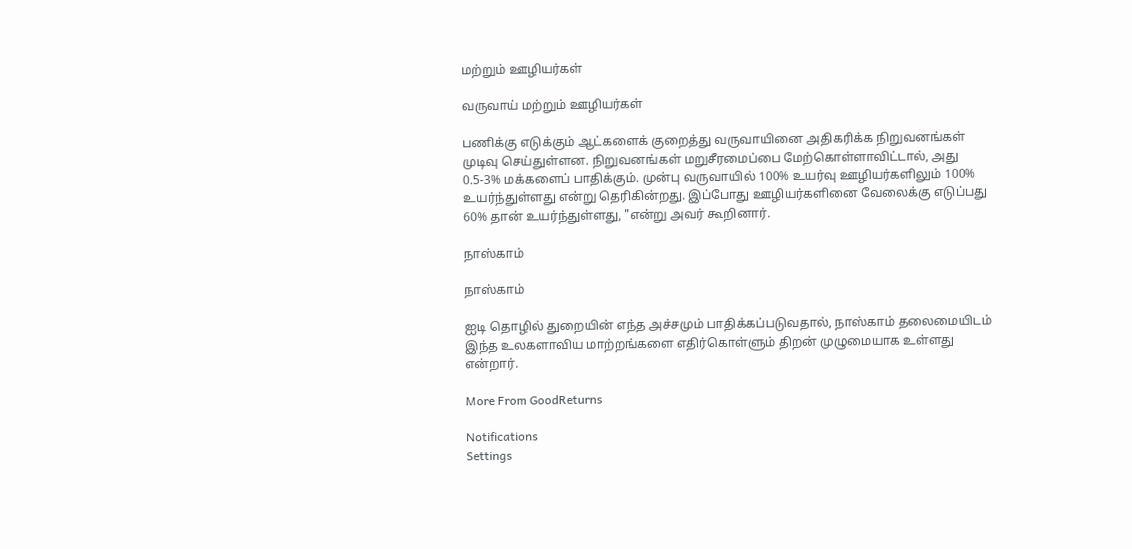மற்றும் ஊழியர்கள்

வருவாய் மற்றும் ஊழியர்கள்

பணிக்கு எடுக்கும் ஆட்களைக் குறைத்து வருவாயினை அதிகரிக்க நிறுவனங்கள் முடிவு செய்துள்ளன. நிறுவனங்கள் மறுசீரமைப்பை மேற்கொள்ளாவிட்டால், அது 0.5-3% மக்களைப் பாதிக்கும். முன்பு வருவாயில் 100% உயர்வு ஊழியர்களிலும் 100% உயர்ந்துள்ளது என்று தெரிகின்றது. இப்போது ஊழியர்களினை வேலைக்கு எடுப்பது 60% தான் உயர்ந்துள்ளது, "என்று அவர் கூறினார்.

நாஸ்காம்

நாஸ்காம்

ஐடி தொழில் துறையின் எந்த அச்சமும் பாதிக்கப்படுவதால், நாஸ்காம் தலைமையிடம் இந்த உலகளாவிய மாற்றங்களை எதிர்கொள்ளும் திறன் முழுமையாக உள்ளது என்றார்.

More From GoodReturns

Notifications
Settings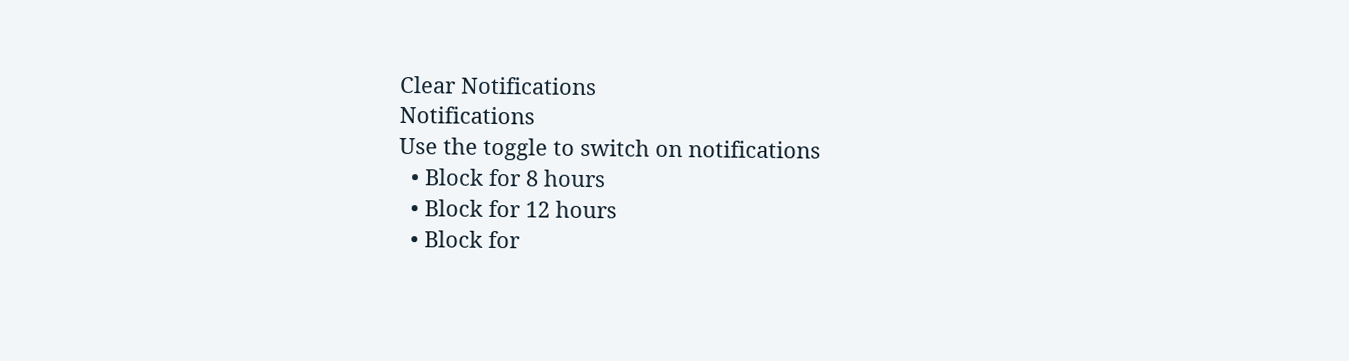Clear Notifications
Notifications
Use the toggle to switch on notifications
  • Block for 8 hours
  • Block for 12 hours
  • Block for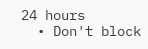24 hours
  • Don't block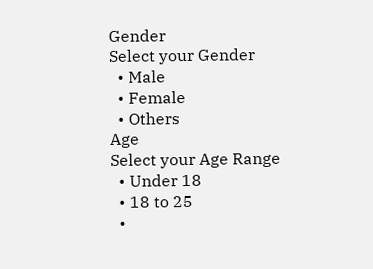Gender
Select your Gender
  • Male
  • Female
  • Others
Age
Select your Age Range
  • Under 18
  • 18 to 25
  •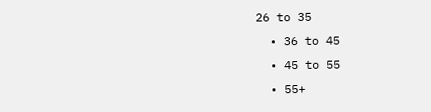26 to 35
  • 36 to 45
  • 45 to 55
  • 55+